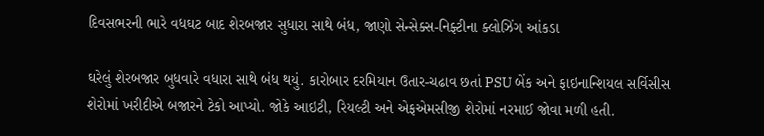દિવસભરની ભારે વધઘટ બાદ શેરબજાર સુધારા સાથે બંધ, જાણો સેન્સેક્સ-નિફ્ટીના ક્લોઝિંગ આંકડા

ઘરેલું શેરબજાર બુધવારે વધારા સાથે બંધ થયું. કારોબાર દરમિયાન ઉતાર-ચઢાવ છતાં PSU બેંક અને ફાઇનાન્શિયલ સર્વિસીસ શેરોમાં ખરીદીએ બજારને ટેકો આપ્યો. જોકે આઇટી, રિયલ્ટી અને એફએમસીજી શેરોમાં નરમાઈ જોવા મળી હતી.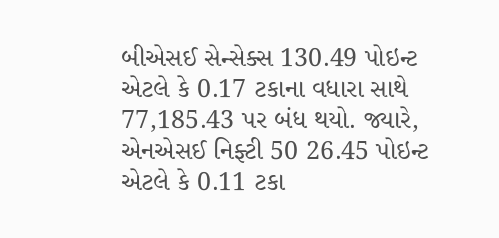બીએસઈ સેન્સેક્સ 130.49 પોઇન્ટ એટલે કે 0.17 ટકાના વધારા સાથે 77,185.43 પર બંધ થયો. જ્યારે, એનએસઈ નિફ્ટી 50 26.45 પોઇન્ટ એટલે કે 0.11 ટકા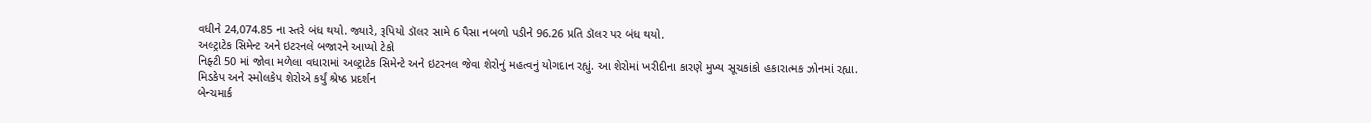વધીને 24,074.85 ના સ્તરે બંધ થયો. જ્યારે, રૂપિયો ડૉલર સામે 6 પૈસા નબળો પડીને 96.26 પ્રતિ ડૉલર પર બંધ થયો.
અલ્ટ્રાટેક સિમેન્ટ અને ઇટરનલે બજારને આપ્યો ટેકો
નિફ્ટી 50 માં જોવા મળેલા વધારામાં અલ્ટ્રાટેક સિમેન્ટે અને ઇટરનલ જેવા શેરોનું મહત્વનું યોગદાન રહ્યું. આ શેરોમાં ખરીદીના કારણે મુખ્ય સૂચકાંકો હકારાત્મક ઝોનમાં રહ્યા.
મિડકેપ અને સ્મોલકેપ શેરોએ કર્યું શ્રેષ્ઠ પ્રદર્શન
બેન્ચમાર્ક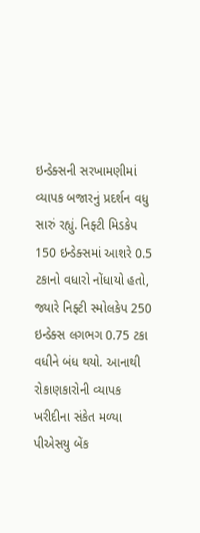ઇન્ડેક્સની સરખામણીમાં વ્યાપક બજારનું પ્રદર્શન વધુ સારું રહ્યું. નિફ્ટી મિડકેપ 150 ઇન્ડેક્સમાં આશરે 0.5 ટકાનો વધારો નોંધાયો હતો, જ્યારે નિફ્ટી સ્મોલકેપ 250 ઇન્ડેક્સ લગભગ 0.75 ટકા વધીને બંધ થયો. આનાથી રોકાણકારોની વ્યાપક ખરીદીના સંકેત મળ્યા
પીએસયુ બેંક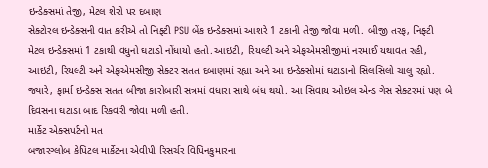ઇન્ડેક્સમાં તેજી, મેટલ શેરો પર દબાણ
સેક્ટોરલ ઇન્ડેક્સની વાત કરીએ તો નિફ્ટી PSU બેંક ઇન્ડેક્સમાં આશરે 1 ટકાની તેજી જોવા મળી. બીજી તરફ, નિફ્ટી મેટલ ઇન્ડેક્સમાં 1 ટકાથી વધુનો ઘટાડો નોંધાયો હતો.આઇટી, રિયલ્ટી અને એફએમસીજીમાં નરમાઈ યથાવત રહી, આઇટી, રિયલ્ટી અને એફએમસીજી સેક્ટર સતત દબાણમાં રહ્યા અને આ ઇન્ડેક્સોમાં ઘટાડાનો સિલસિલો ચાલુ રહ્યો. જ્યારે, ફાર્મા ઇન્ડેક્સ સતત બીજા કારોબારી સત્રમાં વધારા સાથે બંધ થયો. આ સિવાય ઓઇલ એન્ડ ગેસ સેક્ટરમાં પણ બે દિવસના ઘટાડા બાદ રિકવરી જોવા મળી હતી.
માર્કેટ એક્સપર્ટનો મત
બજારગ્લોબ કેપિટલ માર્કેટના એવીપી રિસર્ચર વિપિનકુમારના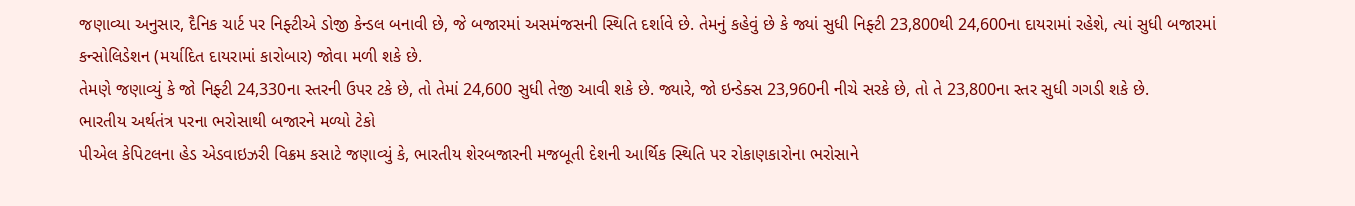જણાવ્યા અનુસાર, દૈનિક ચાર્ટ પર નિફ્ટીએ ડોજી કેન્ડલ બનાવી છે, જે બજારમાં અસમંજસની સ્થિતિ દર્શાવે છે. તેમનું કહેવું છે કે જ્યાં સુધી નિફ્ટી 23,800થી 24,600ના દાયરામાં રહેશે, ત્યાં સુધી બજારમાં કન્સોલિડેશન (મર્યાદિત દાયરામાં કારોબાર) જોવા મળી શકે છે.
તેમણે જણાવ્યું કે જો નિફ્ટી 24,330ના સ્તરની ઉપર ટકે છે, તો તેમાં 24,600 સુધી તેજી આવી શકે છે. જ્યારે, જો ઇન્ડેક્સ 23,960ની નીચે સરકે છે, તો તે 23,800ના સ્તર સુધી ગગડી શકે છે.
ભારતીય અર્થતંત્ર પરના ભરોસાથી બજારને મળ્યો ટેકો
પીએલ કેપિટલના હેડ એડવાઇઝરી વિક્રમ કસાટે જણાવ્યું કે, ભારતીય શેરબજારની મજબૂતી દેશની આર્થિક સ્થિતિ પર રોકાણકારોના ભરોસાને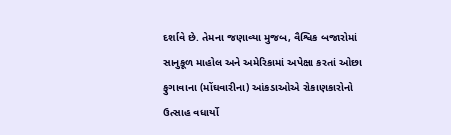દર્શાવે છે. તેમના જણાવ્યા મુજબ, વૈશ્વિક બજારોમાં સાનુકૂળ માહોલ અને અમેરિકામાં અપેક્ષા કરતાં ઓછા ફુગાવાના (મોંઘવારીના) આંકડાઓએ રોકાણકારોનો ઉત્સાહ વધાર્યો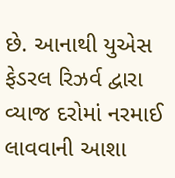છે. આનાથી યુએસ ફેડરલ રિઝર્વ દ્વારા વ્યાજ દરોમાં નરમાઈ લાવવાની આશા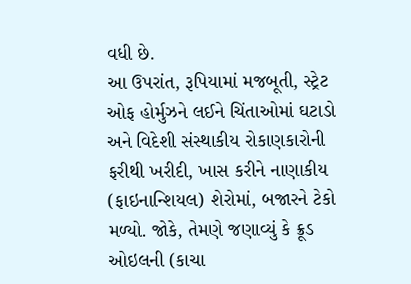વધી છે.
આ ઉપરાંત, રૂપિયામાં મજબૂતી, સ્ટ્રેટ ઓફ હોર્મુઝને લઈને ચિંતાઓમાં ઘટાડો અને વિદેશી સંસ્થાકીય રોકાણકારોની ફરીથી ખરીદી, ખાસ કરીને નાણાકીય (ફાઇનાન્શિયલ) શેરોમાં, બજારને ટેકો મળ્યો. જોકે, તેમણે જણાવ્યું કે ક્રૂડ ઓઇલની (કાચા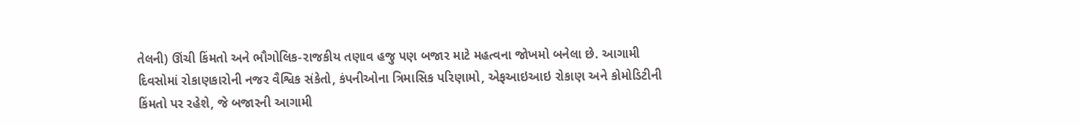તેલની) ઊંચી કિંમતો અને ભૌગોલિક-રાજકીય તણાવ હજુ પણ બજાર માટે મહત્વના જોખમો બનેલા છે. આગામી દિવસોમાં રોકાણકારોની નજર વૈશ્વિક સંકેતો, કંપનીઓના ત્રિમાસિક પરિણામો, એફઆઇઆઇ રોકાણ અને કોમોડિટીની કિંમતો પર રહેશે, જે બજારની આગામી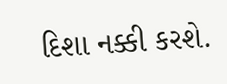દિશા નક્કી કરશે.